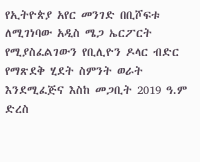የኢትዮጵያ አየር መንገድ በቢሾፍቱ ለሚገነባው አዲስ ሜጋ ኤርፖርት የሚያስፈልገውን የቢሊዮን ዶላር ብድር የማጽደቅ ሂደት ስምንት ወራት እንደሚፈጅና እስከ መጋቢት 2019 ዓ.ም ድረስ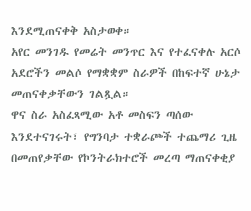እንደሚጠናቀቅ አስታወቀ።
አየር መንገዱ የመሬት መንጥር እና የተፈናቀሉ አርሶ አደሮችን መልሶ የማቋቋም ስራዎች በከፍተኛ ሁኔታ መጠናቀቃቸውን ገልጿል።
ዋና ስራ አስፈጻሚው አቶ መስፍን ጣሰው እንደተናገሩት፣ የግንባታ ተቋራጮች ተጨማሪ ጊዜ በመጠየቃቸው የኮንትራክተሮች መረጣ ማጠናቀቂያ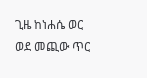ጊዜ ከነሐሴ ወር ወደ መጪው ጥር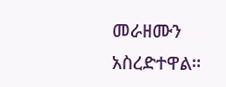መራዘሙን አስረድተዋል።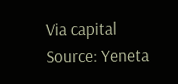Via capital
Source: Yeneta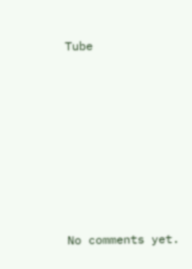Tube








No comments yet.